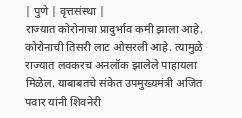| पुणे | वृत्तसंस्था |
राज्यात कोरोनाचा प्रादुर्भाव कमी झाला आहे. कोरोनाची तिसरी लाट ओसरली आहे. त्यामुळे राज्यात लवकरच अनलॉक झालेले पाहायला मिळेल. याबाबतचे संकेत उपमुख्यमंत्री अजित पवार यांनी शिवनेरी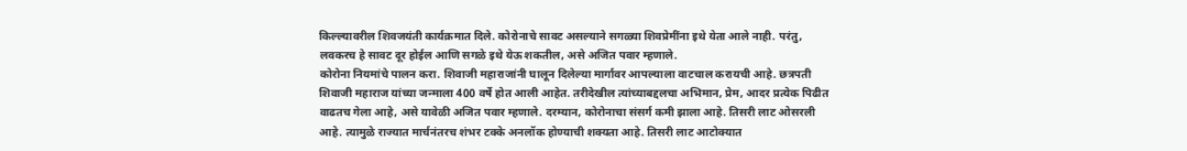किल्ल्यावरील शिवजयंती कार्यक्रमात दिले. कोरोनाचे सावट असल्याने सगळ्या शिवप्रेमींना इथे येता आले नाही. परंतु, लवकरच हे सावट दूर होईल आणि सगळे इथे येऊ शकतील, असे अजित पवार म्हणाले.
कोरोना नियमांचे पालन करा. शिवाजी महाराजांनी घालून दिलेल्या मार्गावर आपल्याला वाटचाल करायची आहे. छत्रपती शिवाजी महाराज यांच्या जन्माला 400 वर्षे होत आली आहेत. तरीदेखील त्यांच्याबद्दलचा अभिमान, प्रेम, आदर प्रत्येक पिढीत वाढतच गेला आहे, असे यावेळी अजित पवार म्हणाले. दरम्यान, कोरोनाचा संसर्ग कमी झाला आहे. तिसरी लाट ओसरली आहे. त्यामुळे राज्यात मार्चनंतरच शंभर टक्के अनलॉक होण्याची शक्यता आहे. तिसरी लाट आटोक्यात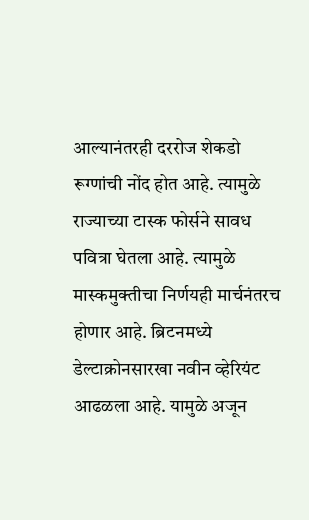आल्यानंतरही दररोज शेकडो रूग्णांची नोंद होत आहे. त्यामुळे राज्याच्या टास्क फोर्सने सावध पवित्रा घेतला आहे. त्यामुळे मास्कमुक्तीचा निर्णयही मार्चनंतरच होणार आहे. ब्रिटनमध्ये डेल्टाक्रोनसारखा नवीन व्हेरियंट आढळला आहे. यामुळे अजून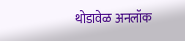थोडावेळ अनलॉक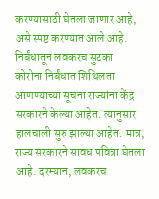करण्यासाठी घेतला जाणार आहे, असे स्पष्ट करण्यात आले आहे.
निर्बंधातून लवकरच सुटका
कोरोना निर्बंधात शिथिलता आणण्याच्या सूचना राज्यांना केंद्र सरकारने केल्या आहेत. त्यानुसार हालचाली सुरु झाल्या आहेत. मात्र, राज्य सरकारने सावध पवित्रा घेतला आहे. दरम्यान, लवकरच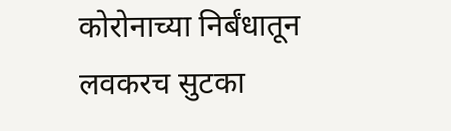कोरोनाच्या निर्बंधातून लवकरच सुटका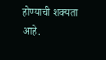होण्याची शक्यता आहे.